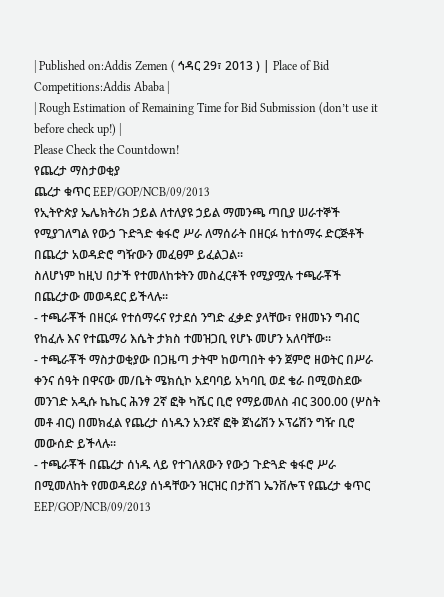| Published on:Addis Zemen ( ኅዳር 29፣ 2013 ) | Place of Bid Competitions:Addis Ababa |
| Rough Estimation of Remaining Time for Bid Submission (don’t use it before check up!) |
Please Check the Countdown!
የጨረታ ማስታወቂያ
ጨረታ ቁጥር EEP/GOP/NCB/09/2013
የኢትዮጵያ ኤሌክትሪክ ኃይል ለተለያዩ ኃይል ማመንጫ ጣቢያ ሠራተኞች የሚያገለግል የውኃ ጉድጓድ ቁፋሮ ሥራ ለማሰራት በዘርፉ ከተሰማሩ ድርጅቶች በጨረታ አወዳድሮ ግዥውን መፈፀም ይፈልጋል፡፡
ስለሆነም ከዚህ በታች የተመለከቱትን መስፈርቶች የሚያሟሉ ተጫራቾች በጨረታው መወዳደር ይችላሉ፡፡
- ተጫራቾች በዘርፉ የተሰማሩና የታደሰ ንግድ ፈቃድ ያላቸው፣ የዘመኑን ግብር የከፈሉ እና የተጨማሪ እሴት ታክስ ተመዝጋቢ የሆኑ መሆን አለባቸው፡፡
- ተጫራቾች ማስታወቂያው በጋዜጣ ታትሞ ከወጣበት ቀን ጀምሮ ዘወትር በሥራ ቀንና ሰዓት በዋናው መ/ቤት ሜክሲኮ አደባባይ አካባቢ ወደ ቄራ በሚወስደው መንገድ አዲሱ ኬኬር ሕንፃ 2ኛ ፎቅ ካሼር ቢሮ የማይመለስ ብር 300.00 (ሦስት መቶ ብር) በመክፈል የጨረታ ሰነዱን አንደኛ ፎቅ ጀነሬሽን ኦፕሬሽን ግዥ ቢሮ መውሰድ ይችላሉ፡፡
- ተጫራቾች በጨረታ ሰነዱ ላይ የተገለጸውን የውኃ ጉድጓድ ቁፋሮ ሥራ በሚመለከት የመወዳደሪያ ሰነዳቸውን ዝርዝር በታሸገ ኤንቨሎፕ የጨረታ ቁጥር EEP/GOP/NCB/09/2013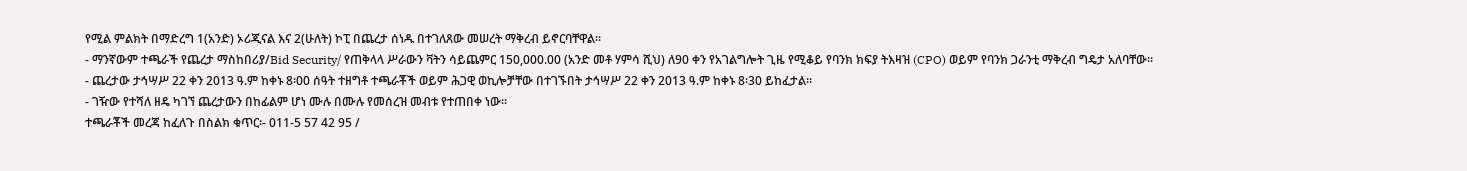የሚል ምልክት በማድረግ 1(አንድ) ኦሪጂናል እና 2(ሁለት) ኮፒ በጨረታ ሰነዱ በተገለጸው መሠረት ማቅረብ ይኖርባቸዋል፡፡
- ማንኛውም ተጫራች የጨረታ ማስከበሪያ/Bid Security/ የጠቅላላ ሥራውን ቫትን ሳይጨምር 150,000.00 (አንድ መቶ ሃምሳ ሺህ) ለ90 ቀን የአገልግሎት ጊዜ የሚቆይ የባንክ ክፍያ ትእዛዝ (CPO) ወይም የባንክ ጋራንቲ ማቅረብ ግዴታ አለባቸው፡፡
- ጨረታው ታኅሣሥ 22 ቀን 2013 ዓ.ም ከቀኑ 8፡00 ሰዓት ተዘግቶ ተጫራቾች ወይም ሕጋዊ ወኪሎቻቸው በተገኙበት ታኅሣሥ 22 ቀን 2013 ዓ.ም ከቀኑ 8፡30 ይከፈታል፡፡
- ገዥው የተሻለ ዘዴ ካገኘ ጨረታውን በከፊልም ሆነ ሙሉ በሙሉ የመሰረዝ መብቱ የተጠበቀ ነው፡፡
ተጫራቾች መረጃ ከፈለጉ በስልክ ቁጥር፡- 011-5 57 42 95 /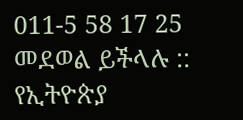011-5 58 17 25 መደወል ይችላሉ ::
የኢትዮጵያ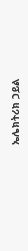ኤሌክትሪክ ኃይል